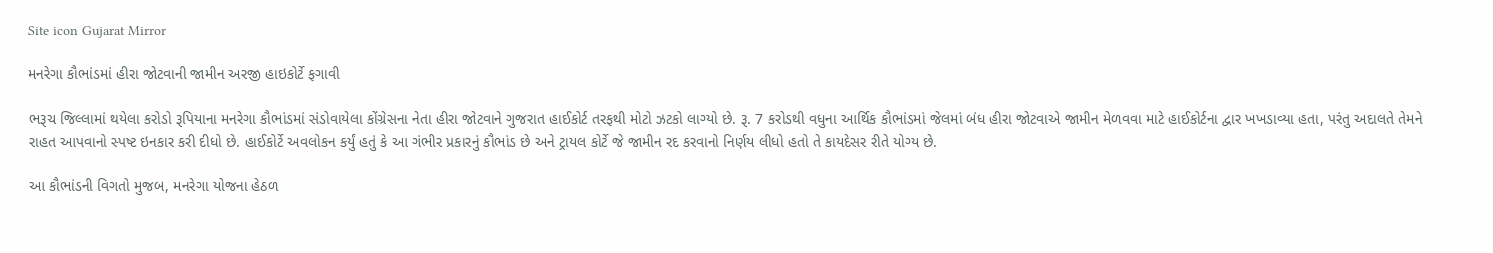Site icon Gujarat Mirror

મનરેગા કૌભાંડમાં હીરા જોટવાની જામીન અરજી હાઇકોર્ટે ફગાવી

ભરૂચ જિલ્લામાં થયેલા કરોડો રૂપિયાના મનરેગા કૌભાંડમાં સંડોવાયેલા કોંગ્રેસના નેતા હીરા જોટવાને ગુજરાત હાઈકોર્ટ તરફથી મોટો ઝટકો લાગ્યો છે. રૂ. 7 કરોડથી વધુના આર્થિક કૌભાંડમાં જેલમાં બંધ હીરા જોટવાએ જામીન મેળવવા માટે હાઈકોર્ટના દ્વાર ખખડાવ્યા હતા, પરંતુ અદાલતે તેમને રાહત આપવાનો સ્પષ્ટ ઇનકાર કરી દીધો છે. હાઈકોર્ટે અવલોકન કર્યું હતું કે આ ગંભીર પ્રકારનું કૌભાંડ છે અને ટ્રાયલ કોર્ટે જે જામીન રદ કરવાનો નિર્ણય લીધો હતો તે કાયદેસર રીતે યોગ્ય છે.

આ કૌભાંડની વિગતો મુજબ, મનરેગા યોજના હેઠળ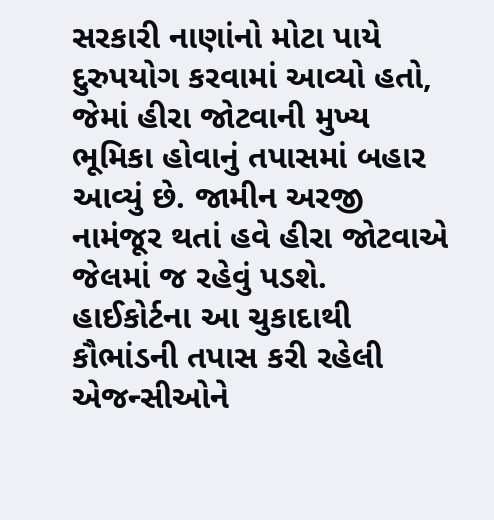સરકારી નાણાંનો મોટા પાયે દુરુપયોગ કરવામાં આવ્યો હતો, જેમાં હીરા જોટવાની મુખ્ય ભૂમિકા હોવાનું તપાસમાં બહાર આવ્યું છે. જામીન અરજી નામંજૂર થતાં હવે હીરા જોટવાએ જેલમાં જ રહેવું પડશે. હાઈકોર્ટના આ ચુકાદાથી કૌભાંડની તપાસ કરી રહેલી એજન્સીઓને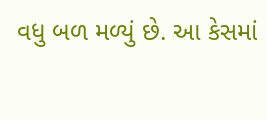વધુ બળ મળ્યું છે. આ કેસમાં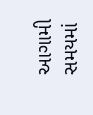આગામી સમયમાં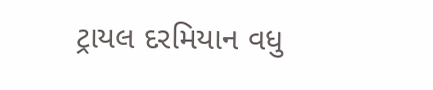ટ્રાયલ દરમિયાન વધુ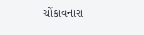ચોંકાવનારા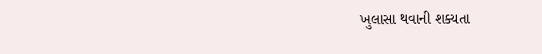ખુલાસા થવાની શક્યતા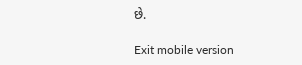છે.

Exit mobile version